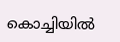കൊച്ചിയിൽ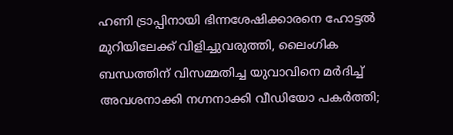ഹണി ട്രാപ്പിനായി ഭിന്നശേഷിക്കാരനെ ഹോട്ടൽ മുറിയിലേക്ക് വിളിച്ചുവരുത്തി, ലൈംഗിക ബന്ധത്തിന് വിസമ്മതിച്ച യുവാവിനെ മർദിച്ച് അവശനാക്കി നഗ്നനാക്കി വീഡിയോ പകർത്തി;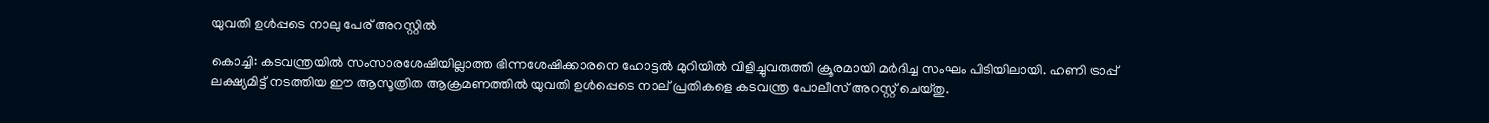യുവതി ഉൾപ്പടെ നാലു പേര് അറസ്റ്റിൽ

കൊച്ചി: കടവന്ത്രയിൽ സംസാരശേഷിയില്ലാത്ത ഭിന്നശേഷിക്കാരനെ ഹോട്ടൽ മുറിയിൽ വിളിച്ചുവരുത്തി ക്രൂരമായി മർദിച്ച സംഘം പിടിയിലായി. ഹണി ട്രാപ്പ് ലക്ഷ്യമിട്ട് നടത്തിയ ഈ ആസൂത്രിത ആക്രമണത്തിൽ യുവതി ഉൾപ്പെടെ നാല് പ്രതികളെ കടവന്ത്ര പോലീസ് അറസ്റ്റ് ചെയ്തു.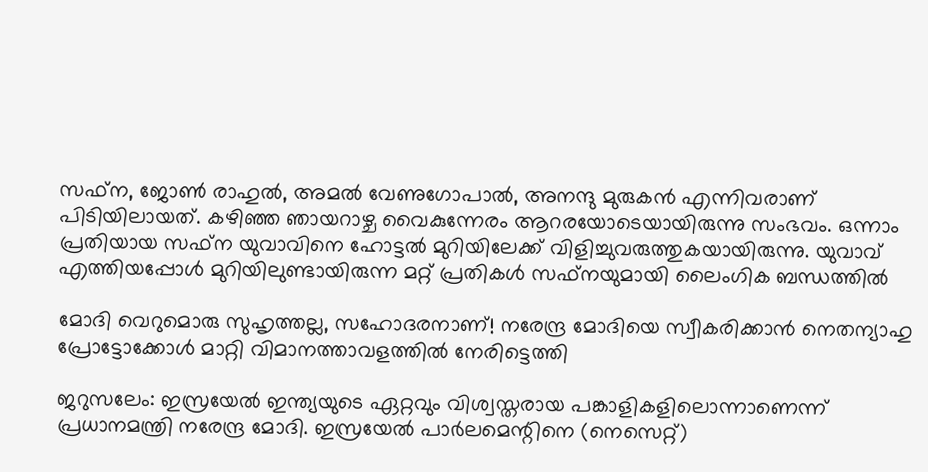സഫ്‌ന, ജോൺ രാഹുൽ, അമൽ വേണുഗോപാൽ, അനന്ദു മുരുകൻ എന്നിവരാണ് പിടിയിലായത്. കഴിഞ്ഞ ഞായറാഴ്ച വൈകുന്നേരം ആറരയോടെയായിരുന്നു സംഭവം. ഒന്നാം പ്രതിയായ സഫ്‌ന യുവാവിനെ ഹോട്ടൽ മുറിയിലേക്ക് വിളിച്ചുവരുത്തുകയായിരുന്നു. യുവാവ് എത്തിയപ്പോൾ മുറിയിലുണ്ടായിരുന്ന മറ്റ് പ്രതികൾ സഫ്‌നയുമായി ലൈംഗിക ബന്ധത്തിൽ

മോദി വെറുമൊരു സുഹൃത്തല്ല, സഹോദരനാണ്! നരേന്ദ്ര മോദിയെ സ്വീകരിക്കാൻ നെതന്യാഹു പ്രോട്ടോക്കോൾ മാറ്റി വിമാനത്താവളത്തിൽ നേരിട്ടെത്തി

ജറുസലേം: ഇസ്രയേൽ ഇന്ത്യയുടെ ഏറ്റവും വിശ്വസ്തരായ പങ്കാളികളിലൊന്നാണെന്ന് പ്രധാനമന്ത്രി നരേന്ദ്ര മോദി. ഇസ്രയേൽ പാർലമെന്റിനെ (നെസെറ്റ്)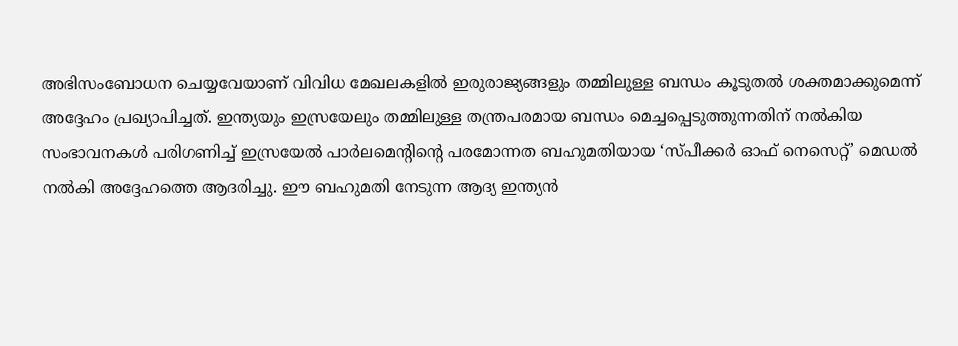അഭിസംബോധന ചെയ്യവേയാണ് വിവിധ മേഖലകളിൽ ഇരുരാജ്യങ്ങളും തമ്മിലുള്ള ബന്ധം കൂടുതൽ ശക്തമാക്കുമെന്ന് അദ്ദേഹം പ്രഖ്യാപിച്ചത്. ഇന്ത്യയും ഇസ്രയേലും തമ്മിലുള്ള തന്ത്രപരമായ ബന്ധം മെച്ചപ്പെടുത്തുന്നതിന് നൽകിയ സംഭാവനകൾ പരിഗണിച്ച് ഇസ്രയേൽ പാർലമെന്റിന്റെ പരമോന്നത ബഹുമതിയായ ‘സ്പീക്കർ ഓഫ് നെസെറ്റ്’ മെഡൽ നൽകി അദ്ദേഹത്തെ ആദരിച്ചു. ഈ ബഹുമതി നേടുന്ന ആദ്യ ഇന്ത്യൻ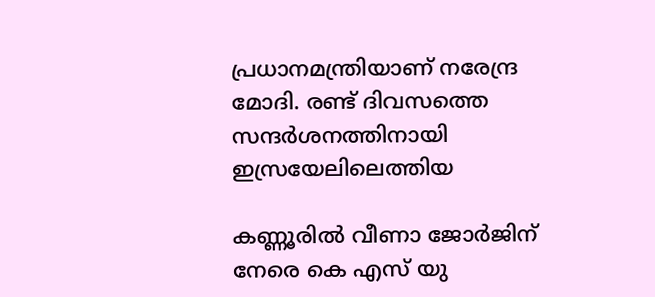പ്രധാനമന്ത്രിയാണ് നരേന്ദ്ര മോദി. രണ്ട് ദിവസത്തെ സന്ദർശനത്തിനായി ഇസ്രയേലിലെത്തിയ

കണ്ണൂരില്‍ വീണാ ജോര്‍ജിന് നേരെ കെ എസ് യു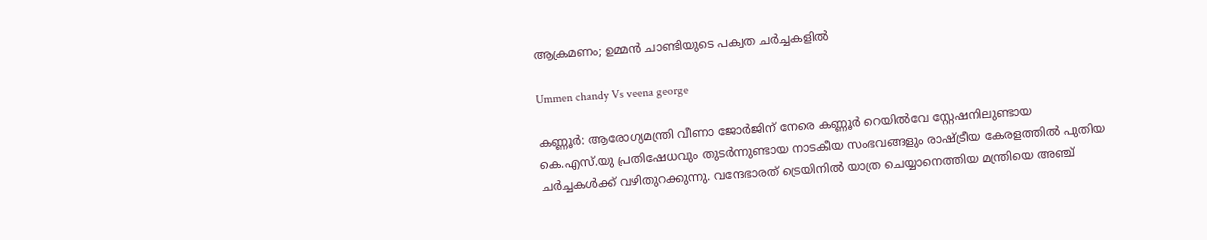ആക്രമണം; ഉമ്മന്‍ ചാണ്ടിയുടെ പക്വത ചര്‍ച്ചകളില്‍

Ummen chandy Vs veena george

കണ്ണൂര്‍: ആരോഗ്യമന്ത്രി വീണാ ജോര്‍ജിന് നേരെ കണ്ണൂര്‍ റെയില്‍വേ സ്റ്റേഷനിലുണ്ടായ കെ.എസ്.യു പ്രതിഷേധവും തുടര്‍ന്നുണ്ടായ നാടകീയ സംഭവങ്ങളും രാഷ്ട്രീയ കേരളത്തില്‍ പുതിയ ചര്‍ച്ചകള്‍ക്ക് വഴിതുറക്കുന്നു. വന്ദേഭാരത് ട്രെയിനില്‍ യാത്ര ചെയ്യാനെത്തിയ മന്ത്രിയെ അഞ്ച്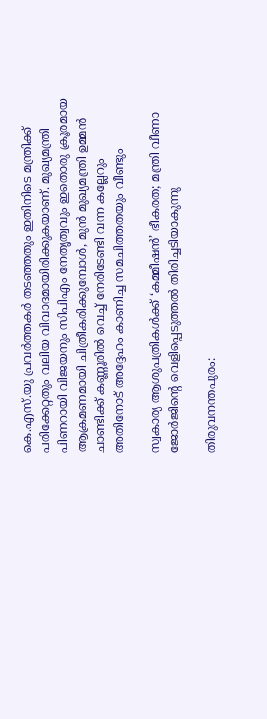കെ.എസ്.യു പ്രവര്‍ത്തകര്‍ തടഞ്ഞതും ഇതിനിടെ മന്ത്രിക്ക് പരിക്കേറ്റതും വലിയ വിവാദമായിരിക്കുകയാണ്. മുഖ്യമന്ത്രി പിണറായി വിജയനും സിപിഎം നേതൃത്വവും ഇതൊരു ക്രൂരമായ ആക്രമണമായി ചിത്രീകരിക്കുമ്പോള്‍, മുന്‍ മുഖ്യമന്ത്രി ഉമ്മന്‍ ചാണ്ടിക്ക് കണ്ണൂരില്‍ വെച്ച് നേരിടേണ്ടി വന്ന കല്ലേറും അതിനോട് അദ്ദേഹം കാണിച്ച സമചിത്തതയും വീണ്ടും

സ്വകാര്യ ആശുപത്രികൾക്ക് ‘കമ്മീഷൻ’ ഭീകരത; മന്ത്രി വീണാ ജോർജിന്റെ വെളിപ്പെടുത്തൽ തിരിച്ചടിയാകുന്നു

തിരുവനന്തപുരം: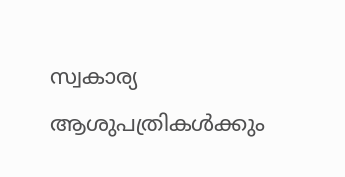സ്വകാര്യ ആശുപത്രികൾക്കും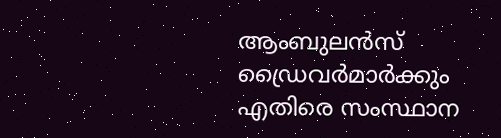ആംബുലൻസ് ഡ്രൈവർമാർക്കും എതിരെ സംസ്ഥാന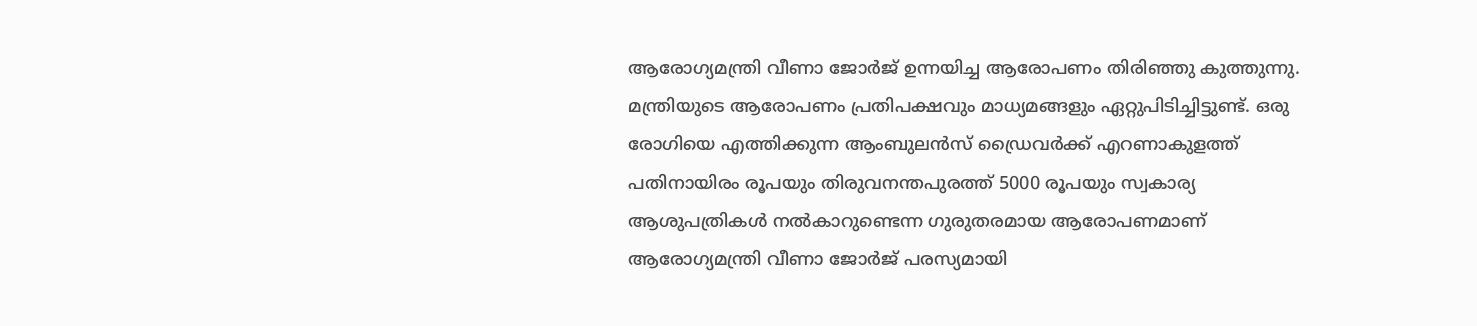ആരോഗ്യമന്ത്രി വീണാ ജോർജ് ഉന്നയിച്ച ആരോപണം തിരിഞ്ഞു കുത്തുന്നു. മന്ത്രിയുടെ ആരോപണം പ്രതിപക്ഷവും മാധ്യമങ്ങളും ഏറ്റുപിടിച്ചിട്ടുണ്ട്. ഒരു രോഗിയെ എത്തിക്കുന്ന ആംബുലൻസ് ഡ്രൈവർക്ക് എറണാകുളത്ത് പതിനായിരം രൂപയും തിരുവനന്തപുരത്ത് 5000 രൂപയും സ്വകാര്യ ആശുപത്രികൾ നൽകാറുണ്ടെന്ന ഗുരുതരമായ ആരോപണമാണ് ആരോഗ്യമന്ത്രി വീണാ ജോർജ് പരസ്യമായി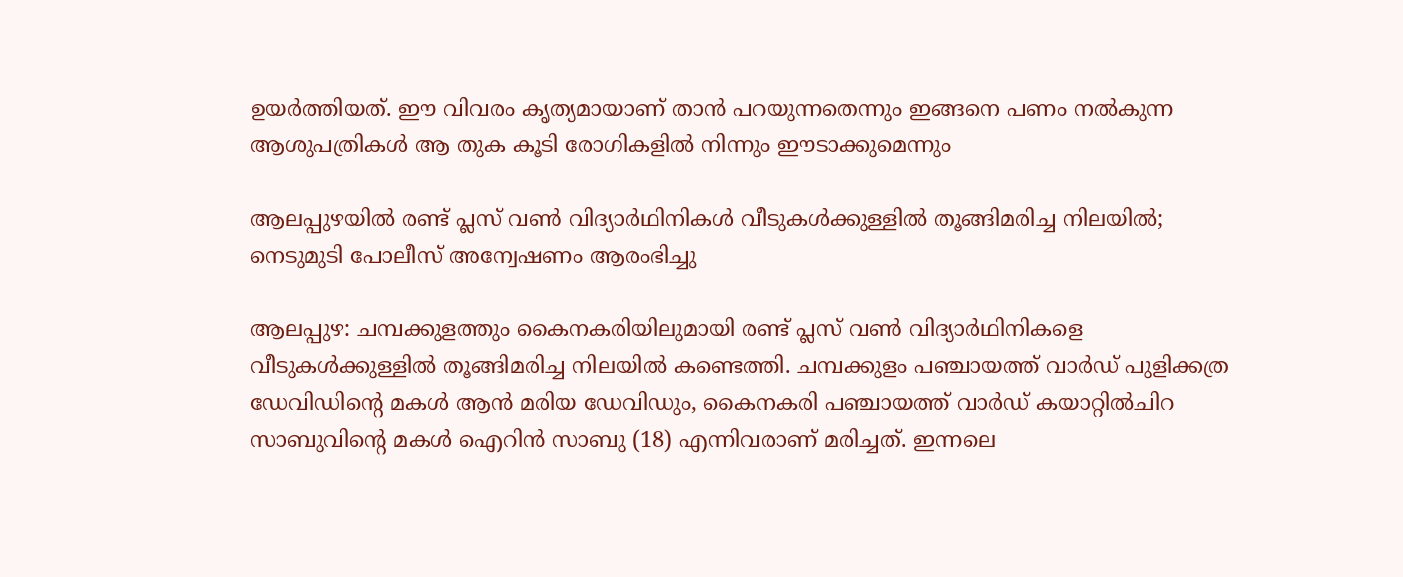ഉയർത്തിയത്. ഈ വിവരം കൃത്യമായാണ് താൻ പറയുന്നതെന്നും ഇങ്ങനെ പണം നൽകുന്ന ആശുപത്രികൾ ആ തുക കൂടി രോഗികളിൽ നിന്നും ഈടാക്കുമെന്നും

ആലപ്പുഴയിൽ രണ്ട് പ്ലസ് വൺ വിദ്യാർഥിനികൾ വീടുകൾക്കുള്ളിൽ തൂങ്ങിമരിച്ച നിലയിൽ; നെടുമുടി പോലീസ് അന്വേഷണം ആരംഭിച്ചു

ആലപ്പുഴ: ചമ്പക്കുളത്തും കൈനകരിയിലുമായി രണ്ട് പ്ലസ് വൺ വിദ്യാർഥിനികളെ വീടുകൾക്കുള്ളിൽ തൂങ്ങിമരിച്ച നിലയിൽ കണ്ടെത്തി. ചമ്പക്കുളം പഞ്ചായത്ത് വാർഡ് പുളിക്കത്ര ഡേവിഡിന്റെ മകൾ ആൻ മരിയ ഡേവിഡും, കൈനകരി പഞ്ചായത്ത് വാർഡ് കയാറ്റിൽചിറ സാബുവിന്റെ മകൾ ഐറിൻ സാബു (18) എന്നിവരാണ് മരിച്ചത്. ഇന്നലെ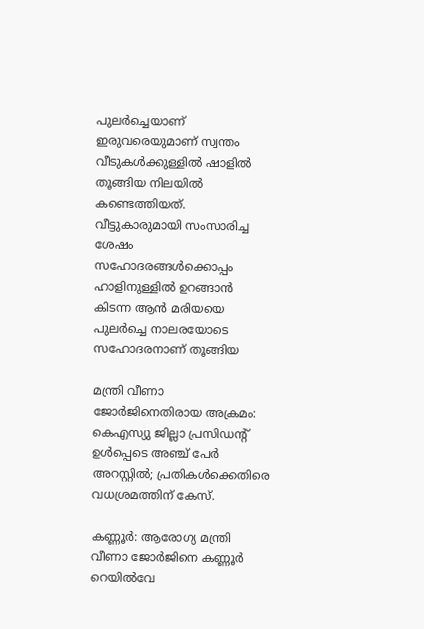പുലർച്ചെയാണ് ഇരുവരെയുമാണ് സ്വന്തം വീടുകൾക്കുള്ളിൽ ഷാളിൽ തൂങ്ങിയ നിലയിൽ കണ്ടെത്തിയത്. വീട്ടുകാരുമായി സംസാരിച്ച ശേഷം സഹോദരങ്ങൾക്കൊപ്പം ഹാളിനുള്ളിൽ ഉറങ്ങാൻ കിടന്ന ആൻ മരിയയെ പുലർച്ചെ നാലരയോടെ സഹോദരനാണ് തൂങ്ങിയ

മന്ത്രി വീണാ ജോർജിനെതിരായ അക്രമം: കെഎസ്യു ജില്ലാ പ്രസിഡന്റ് ഉൾപ്പെടെ അഞ്ച് പേർ അറസ്റ്റിൽ; പ്രതികൾക്കെതിരെ വധശ്രമത്തിന് കേസ്.

കണ്ണൂർ: ആരോഗ്യ മന്ത്രി വീണാ ജോർജിനെ കണ്ണൂർ റെയിൽവേ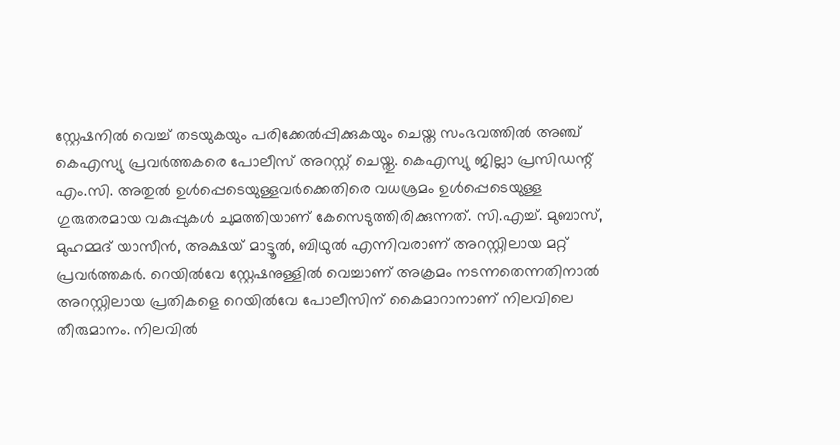സ്റ്റേഷനിൽ വെച്ച് തടയുകയും പരിക്കേൽപ്പിക്കുകയും ചെയ്ത സംഭവത്തിൽ അഞ്ച് കെഎസ്യു പ്രവർത്തകരെ പോലീസ് അറസ്റ്റ് ചെയ്തു. കെഎസ്യു ജില്ലാ പ്രസിഡന്റ് എം.സി. അതുൽ ഉൾപ്പെടെയുള്ളവർക്കെതിരെ വധശ്രമം ഉൾപ്പെടെയുള്ള ഗുരുതരമായ വകുപ്പുകൾ ചുമത്തിയാണ് കേസെടുത്തിരിക്കുന്നത്. സി.എച്ച്. മുബാസ്, മുഹമ്മദ് യാസീൻ, അക്ഷയ് മാട്ടൂൽ, ബിഥുൽ എന്നിവരാണ് അറസ്റ്റിലായ മറ്റ് പ്രവർത്തകർ. റെയിൽവേ സ്റ്റേഷനുള്ളിൽ വെച്ചാണ് അക്രമം നടന്നതെന്നതിനാൽ അറസ്റ്റിലായ പ്രതികളെ റെയിൽവേ പോലീസിന് കൈമാറാനാണ് നിലവിലെ തീരുമാനം. നിലവിൽ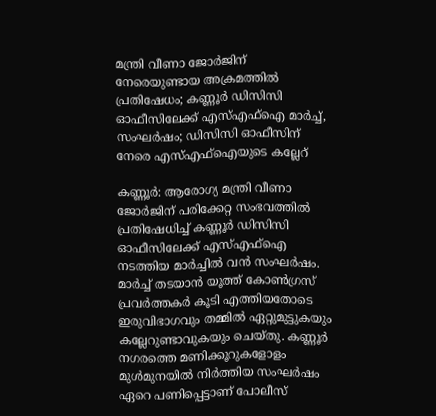മന്ത്രി വീണാ ജോര്‍ജിന് നേരെയുണ്ടായ അക്രമത്തില്‍ പ്രതിഷേധം; കണ്ണൂര്‍ ഡിസിസി ഓഫീസിലേക്ക് എസ്എഫ്ഐ മാര്‍ച്ച്, സംഘര്‍ഷം; ഡിസിസി ഓഫീസിന് നേരെ എസ്എഫ്ഐയുടെ കല്ലേറ്

കണ്ണൂർ: ആരോഗ്യ മന്ത്രി വീണാ ജോർജിന് പരിക്കേറ്റ സംഭവത്തിൽ പ്രതിഷേധിച്ച് കണ്ണൂർ ഡിസിസി ഓഫീസിലേക്ക് എസ്എഫ്‌ഐ നടത്തിയ മാർച്ചിൽ വൻ സംഘർഷം. മാർച്ച് തടയാൻ യൂത്ത് കോൺഗ്രസ് പ്രവർത്തകർ കൂടി എത്തിയതോടെ ഇരുവിഭാഗവും തമ്മിൽ ഏറ്റുമുട്ടുകയും കല്ലേറുണ്ടാവുകയും ചെയ്തു. കണ്ണൂർ നഗരത്തെ മണിക്കൂറുകളോളം മുൾമുനയിൽ നിർത്തിയ സംഘർഷം ഏറെ പണിപ്പെട്ടാണ് പോലീസ്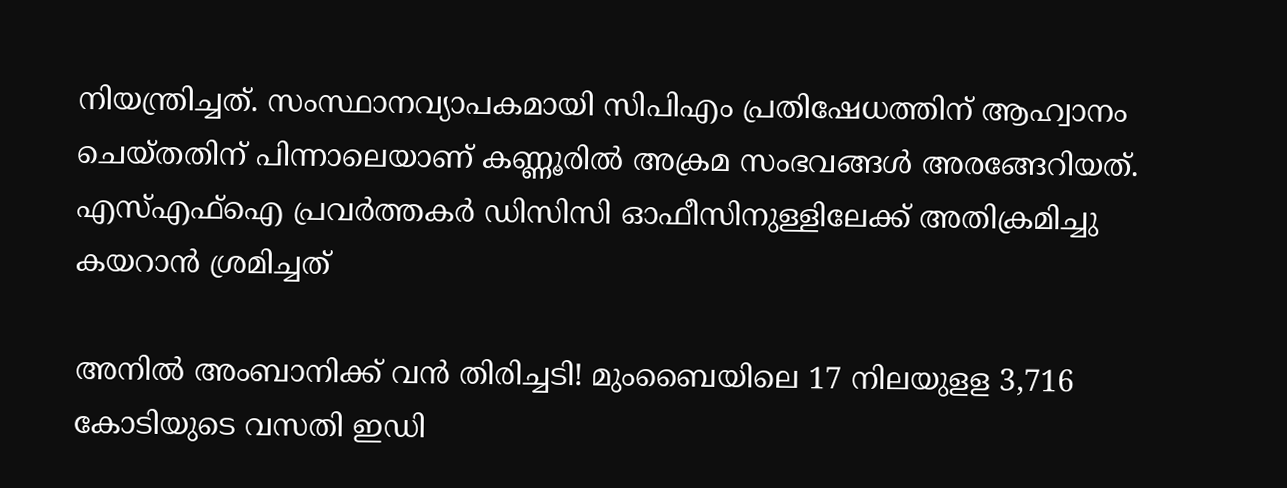നിയന്ത്രിച്ചത്. സംസ്ഥാനവ്യാപകമായി സിപിഎം പ്രതിഷേധത്തിന് ആഹ്വാനം ചെയ്തതിന് പിന്നാലെയാണ് കണ്ണൂരിൽ അക്രമ സംഭവങ്ങൾ അരങ്ങേറിയത്. എസ്എഫ്‌ഐ പ്രവർത്തകർ ഡിസിസി ഓഫീസിനുള്ളിലേക്ക് അതിക്രമിച്ചു കയറാൻ ശ്രമിച്ചത്

അനില്‍ അംബാനിക്ക് വന്‍ തിരിച്ചടി! മുംബൈയിലെ 17 നിലയുളള 3,716 കോടിയുടെ വസതി ഇഡി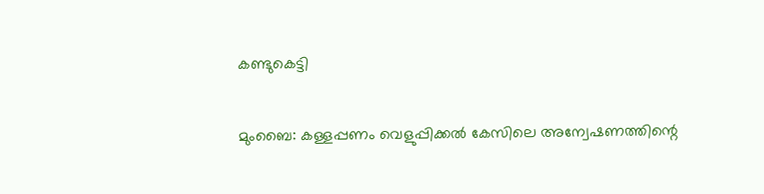കണ്ടുകെട്ടി

മുംബൈ: കള്ളപ്പണം വെളുപ്പിക്കൽ കേസിലെ അന്വേഷണത്തിന്റെ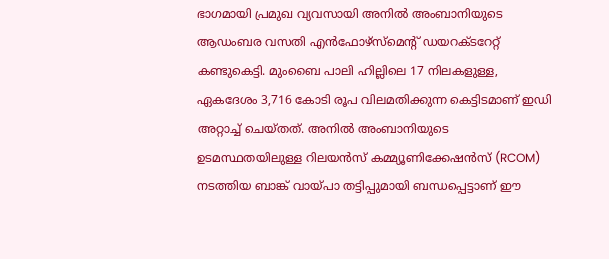ഭാഗമായി പ്രമുഖ വ്യവസായി അനിൽ അംബാനിയുടെ ആഡംബര വസതി എൻഫോഴ്‌സ്‌മെന്റ് ഡയറക്ടറേറ്റ്  കണ്ടുകെട്ടി. മുംബൈ പാലി ഹില്ലിലെ 17 നിലകളുള്ള, ഏകദേശം 3,716 കോടി രൂപ വിലമതിക്കുന്ന കെട്ടിടമാണ് ഇഡി അറ്റാച്ച് ചെയ്തത്. അനിൽ അംബാനിയുടെ ഉടമസ്ഥതയിലുള്ള റിലയൻസ് കമ്മ്യൂണിക്കേഷൻസ് (RCOM) നടത്തിയ ബാങ്ക് വായ്പാ തട്ടിപ്പുമായി ബന്ധപ്പെട്ടാണ് ഈ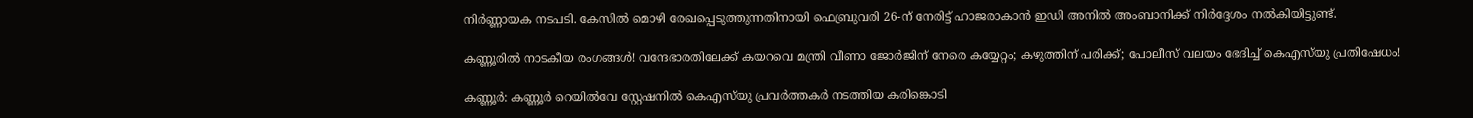നിർണ്ണായക നടപടി. കേസിൽ മൊഴി രേഖപ്പെടുത്തുന്നതിനായി ഫെബ്രുവരി 26-ന് നേരിട്ട് ഹാജരാകാൻ ഇഡി അനിൽ അംബാനിക്ക് നിർദ്ദേശം നൽകിയിട്ടുണ്ട്.

കണ്ണൂരിൽ നാടകീയ രംഗങ്ങൾ! വന്ദേഭാരതിലേക്ക് കയറവെ മന്ത്രി വീണാ ജോർജിന് നേരെ കയ്യേറ്റം; കഴുത്തിന് പരിക്ക്; പോലീസ് വലയം ഭേദിച്ച് കെഎസ്‌യു പ്രതിഷേധം!

കണ്ണൂർ: കണ്ണൂർ റെയിൽവേ സ്റ്റേഷനിൽ കെഎസ്‌യു പ്രവർത്തകർ നടത്തിയ കരിങ്കൊടി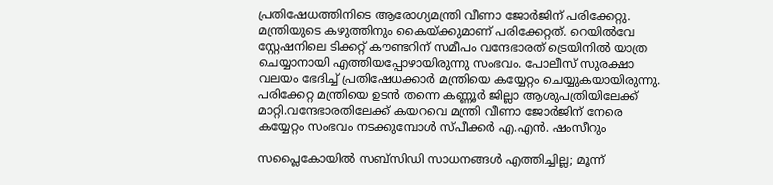പ്രതിഷേധത്തിനിടെ ആരോഗ്യമന്ത്രി വീണാ ജോർജിന് പരിക്കേറ്റു. മന്ത്രിയുടെ കഴുത്തിനും കൈയ്ക്കുമാണ് പരിക്കേറ്റത്. റെയിൽവേ സ്റ്റേഷനിലെ ടിക്കറ്റ് കൗണ്ടറിന് സമീപം വന്ദേഭാരത് ട്രെയിനിൽ യാത്ര ചെയ്യാനായി എത്തിയപ്പോഴായിരുന്നു സംഭവം. പോലീസ് സുരക്ഷാ വലയം ഭേദിച്ച് പ്രതിഷേധക്കാർ മന്ത്രിയെ കയ്യേറ്റം ചെയ്യുകയായിരുന്നു. പരിക്കേറ്റ മന്ത്രിയെ ഉടൻ തന്നെ കണ്ണൂർ ജില്ലാ ആശുപത്രിയിലേക്ക് മാറ്റി.വന്ദേഭാരതിലേക്ക് കയറവെ മന്ത്രി വീണാ ജോർജിന് നേരെ കയ്യേറ്റം സംഭവം നടക്കുമ്പോൾ സ്പീക്കർ എ.എൻ. ഷംസീറും

സപ്ലൈകോയിൽ സബ്സിഡി സാധനങ്ങൾ എത്തിച്ചില്ല; മൂന്ന്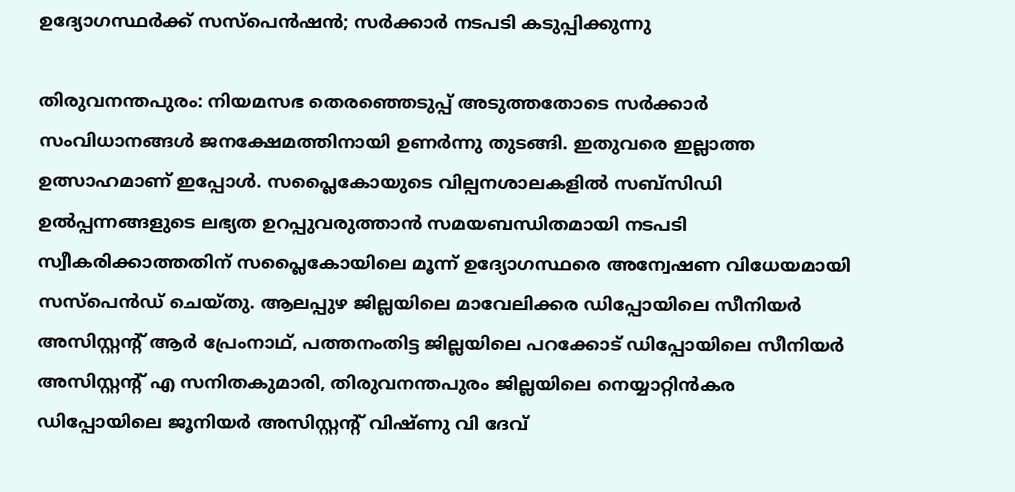ഉദ്യോഗസ്ഥർക്ക് സസ്പെൻഷൻ; സർക്കാർ നടപടി കടുപ്പിക്കുന്നു

തിരുവനന്തപുരം: നിയമസഭ തെരഞ്ഞെടുപ്പ് അടുത്തതോടെ സർക്കാർ സംവിധാനങ്ങൾ ജനക്ഷേമത്തിനായി ഉണർന്നു തുടങ്ങി. ഇതുവരെ ഇല്ലാത്ത ഉത്സാഹമാണ് ഇപ്പോൾ. സപ്ലൈകോയുടെ വില്പനശാലകളിൽ സബ്സിഡി ഉൽപ്പന്നങ്ങളുടെ ലഭ്യത ഉറപ്പുവരുത്താൻ സമയബന്ധിതമായി നടപടി സ്വീകരിക്കാത്തതിന് സപ്ലൈകോയിലെ മൂന്ന് ഉദ്യോഗസ്ഥരെ അന്വേഷണ വിധേയമായി സസ്പെൻഡ് ചെയ്തു. ആലപ്പുഴ ജില്ലയിലെ മാവേലിക്കര ഡിപ്പോയിലെ സീനിയർ അസിസ്റ്റന്റ് ആർ പ്രേംനാഥ്, പത്തനംതിട്ട ജില്ലയിലെ പറക്കോട് ഡിപ്പോയിലെ സീനിയർ അസിസ്റ്റന്റ് എ സനിതകുമാരി, തിരുവനന്തപുരം ജില്ലയിലെ നെയ്യാറ്റിൻകര ഡിപ്പോയിലെ ജൂനിയർ അസിസ്റ്റന്റ് വിഷ്ണു വി ദേവ്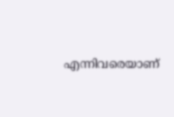എന്നിവരെയാണ്